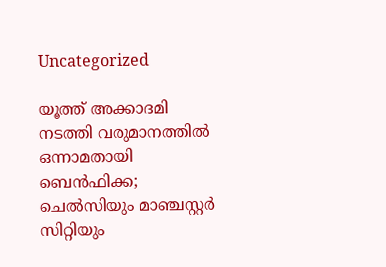Uncategorized

യൂത്ത് അക്കാദമി നടത്തി വരുമാനത്തില്‍ ഒന്നാമതായി ബെന്‍ഫിക്ക; ചെല്‍സിയും മാഞ്ചസ്റ്റര്‍ സിറ്റിയും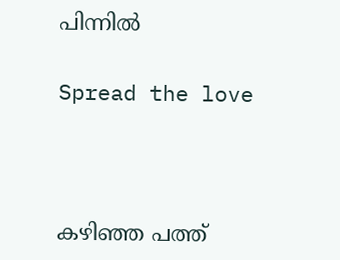പിന്നില്‍

Spread the love



കഴിഞ്ഞ പത്ത്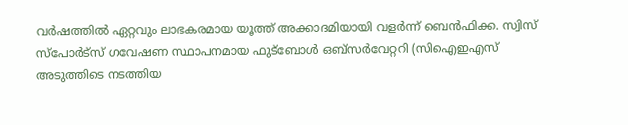വര്‍ഷത്തില്‍ ഏറ്റവും ലാഭകരമായ യൂത്ത് അക്കാദമിയായി വളര്‍ന്ന് ബെന്‍ഫിക്ക. സ്വിസ് സ്‌പോര്‍ട്‌സ് ഗവേഷണ സ്ഥാപനമായ ഫുട്‌ബോള്‍ ഒബ്‌സര്‍വേറ്ററി (സിഐഇഎസ് അടുത്തിടെ നടത്തിയ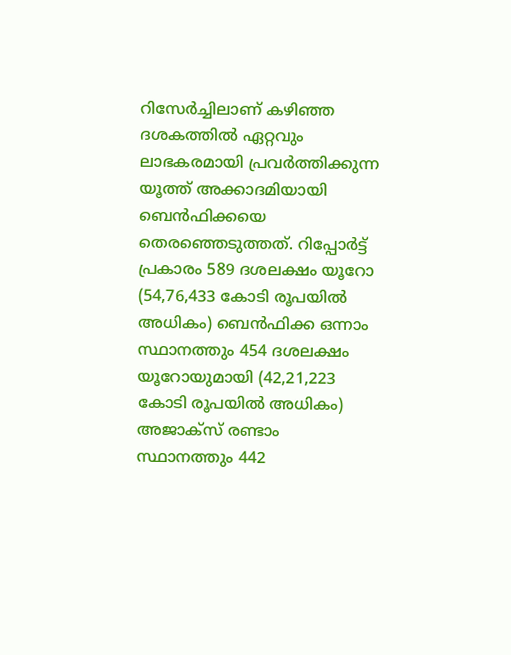റിസേര്‍ച്ചിലാണ് കഴിഞ്ഞ ദശകത്തില്‍ ഏറ്റവും ലാഭകരമായി പ്രവര്‍ത്തിക്കുന്ന യൂത്ത് അക്കാദമിയായി ബെന്‍ഫിക്കയെ തെരഞ്ഞെടുത്തത്. റിപ്പോര്‍ട്ട് പ്രകാരം 589 ദശലക്ഷം യൂറോ (54,76,433 കോടി രൂപയില്‍ അധികം) ബെന്‍ഫിക്ക ഒന്നാം സ്ഥാനത്തും 454 ദശലക്ഷം യൂറോയുമായി (42,21,223 കോടി രൂപയില്‍ അധികം) അജാക്‌സ് രണ്ടാം സ്ഥാനത്തും 442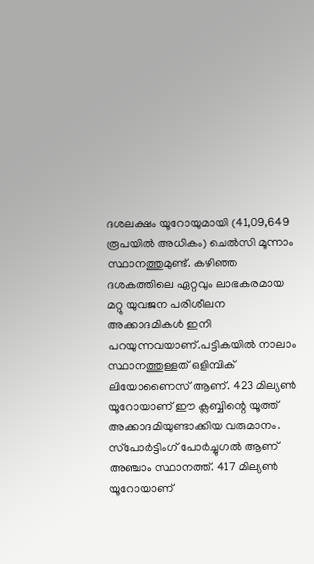ദശലക്ഷം യൂറോയുമായി (41,09,649 രൂപയില്‍ അധികം) ചെല്‍സി മൂന്നാം സ്ഥാനത്തുമുണ്ട്. കഴിഞ്ഞ ദശകത്തിലെ ഏറ്റവും ലാഭകരമായ മറ്റു യുവജന പരിശീലന അക്കാദമികള്‍ ഇനി പറയുന്നവയാണ്.പട്ടികയില്‍ നാലാം സ്ഥാനത്തുള്ളത് ഒളിമ്പിക് ലിയോണൈസ് ആണ്. 423 മില്യണ്‍ യൂറോയാണ് ഈ ക്ലബ്ബിന്റെ യൂത്ത് അക്കാദമിയുണ്ടാക്കിയ വരുമാനം. സ്‌പോര്‍ട്ടിംഗ് പോര്‍ച്ചുഗല്‍ ആണ് അഞ്ചാം സ്ഥാനത്ത്. 417 മില്യണ്‍ യൂറോയാണ്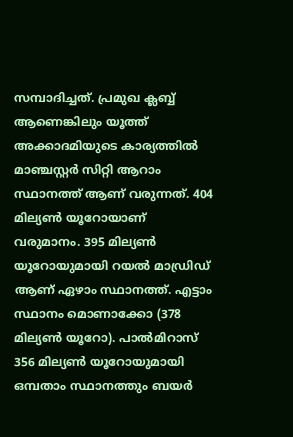സമ്പാദിച്ചത്. പ്രമുഖ ക്ലബ്ബ് ആണെങ്കിലും യൂത്ത് അക്കാദമിയുടെ കാര്യത്തില്‍ മാഞ്ചസ്റ്റര്‍ സിറ്റി ആറാം സ്ഥാനത്ത് ആണ് വരുന്നത്. 404 മില്യണ്‍ യൂറോയാണ് വരുമാനം. 395 മില്യണ്‍ യൂറോയുമായി റയല്‍ മാഡ്രിഡ് ആണ് ഏഴാം സ്ഥാനത്ത്. എട്ടാം സ്ഥാനം മൊണാക്കോ (378 മില്യണ്‍ യൂറോ). പാല്‍മിറാസ് 356 മില്യണ്‍ യൂറോയുമായി ഒമ്പതാം സ്ഥാനത്തും ബയര്‍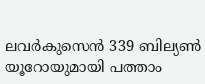ലവര്‍കുസെന്‍ 339 ബില്യണ്‍ യൂറോയുമായി പത്താം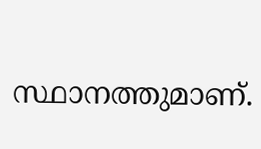സ്ഥാനത്തുമാണ്.